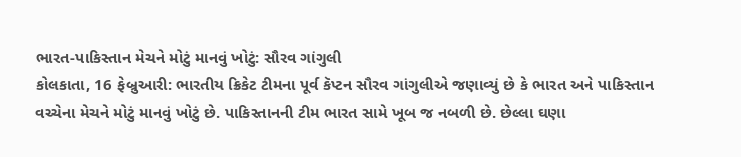ભારત-પાકિસ્તાન મેચને મોટું માનવું ખોટું: સૌરવ ગાંગુલી
કોલકાતા, 16 ફેબ્રુઆરી: ભારતીય ક્રિકેટ ટીમના પૂર્વ કૅપ્ટન સૌરવ ગાંગુલીએ જણાવ્યું છે કે ભારત અને પાકિસ્તાન વચ્ચેના મેચને મોટું માનવું ખોટું છે. પાકિસ્તાનની ટીમ ભારત સામે ખૂબ જ નબળી છે. છેલ્લા ઘણા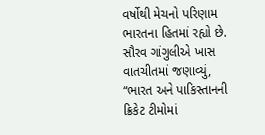વર્ષોથી મેચનો પરિણામ ભારતના હિતમાં રહ્યો છે. સૌરવ ગાંગુલીએ ખાસ વાતચીતમાં જણાવ્યું, “ભારત અને પાકિસ્તાનની ક્રિકેટ ટીમોમાં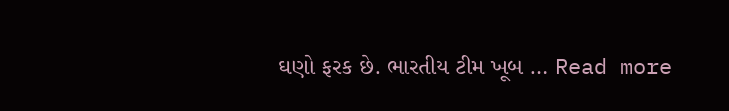ઘણો ફરક છે. ભારતીય ટીમ ખૂબ … Read more